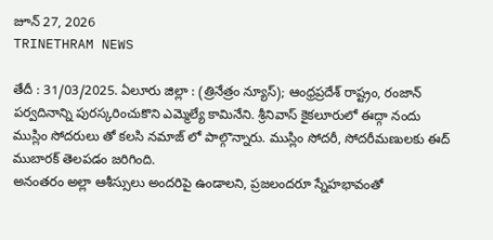జూన్ 27, 2026
TRINETHRAM NEWS

తేదీ : 31/03/2025. ఏలూరు జిల్లా : (త్రినేత్రం న్యూస్); ఆంధ్రప్రదేశ్ రాష్ట్రం, రంజాన్ పర్వదినాన్ని పురస్కరించుకొని ఎమ్మెల్యే కామినేని. శ్రీనివాస్ కైకలూరులో ఈద్గా నందు ముస్లిం సోదరులు తో కలసి నమాజ్ లో పాల్గొన్నారు. ముస్లిం సోదరీ, సోదరీమణులకు ఈద్ ముబారక్ తెలపడం జరిగింది.
అనంతరం అల్లా ఆశీస్సులు అందరిపై ఉండాలని, ప్రజలందరూ స్నేహభావంతో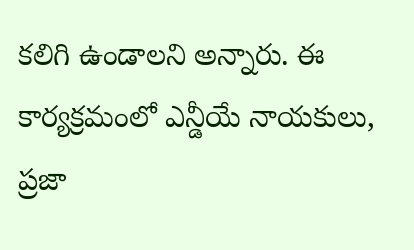కలిగి ఉండాలని అన్నారు. ఈ కార్యక్రమంలో ఎన్డీయే నాయకులు, ప్రజా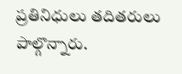ప్రతినిధులు తదితరులు పాల్గొన్నారు.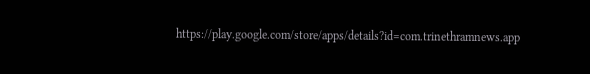https://play.google.com/store/apps/details?id=com.trinethramnews.app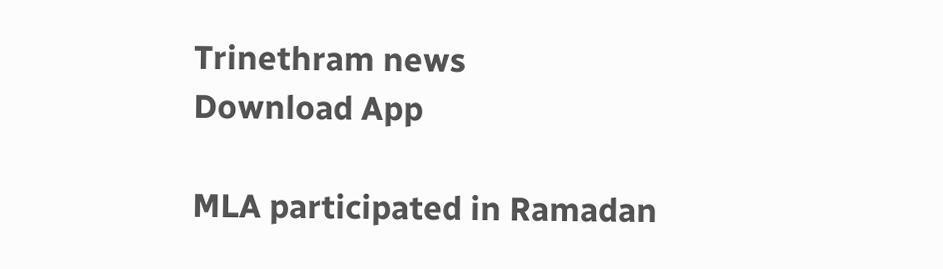Trinethram news
Download App

MLA participated in Ramadan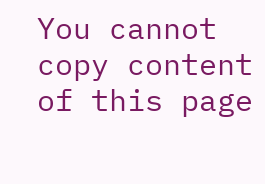You cannot copy content of this page